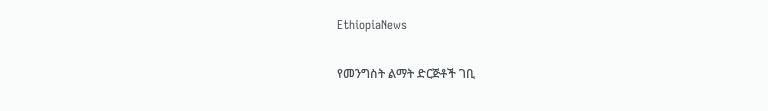EthiopiaNews

የመንግስት ልማት ድርጅቶች ገቢ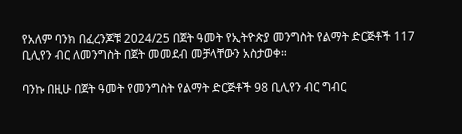የአለም ባንክ በፈረንጆቹ 2024/25 በጀት ዓመት የኢትዮጵያ መንግስት የልማት ድርጅቶች 117 ቢሊየን ብር ለመንግስት በጀት መመደብ መቻላቸውን አስታወቀ።

ባንኩ በዚሁ በጀት ዓመት የመንግስት የልማት ድርጅቶች 98 ቢሊየን ብር ግብር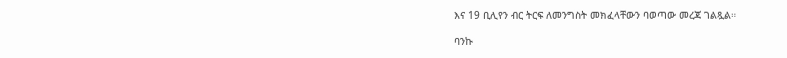እና 19 ቢሊየን ብር ትርፍ ለመንግስት መክፈላቸውን ባወጣው መረጃ ገልጿል።

ባንኩ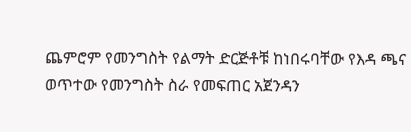ጨምሮም የመንግስት የልማት ድርጅቶቹ ከነበሩባቸው የእዳ ጫና ወጥተው የመንግስት ስራ የመፍጠር አጀንዳን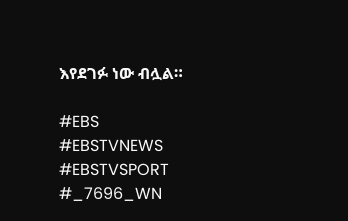እየደገፉ ነው ብሏል።

#EBS
#EBSTVNEWS
#EBSTVSPORT
#_7696_WN